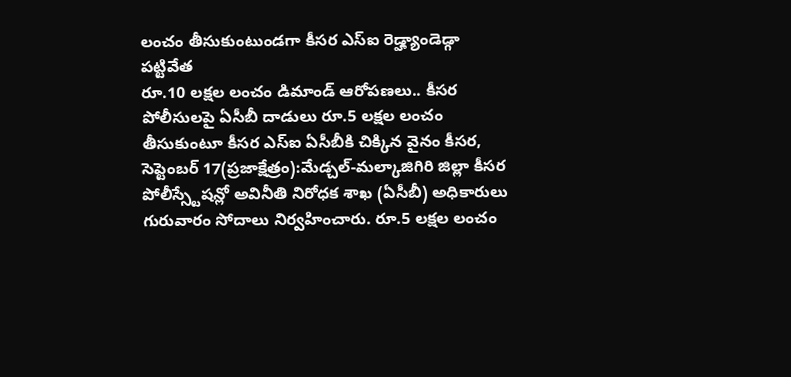లంచం తీసుకుంటుండగా కీసర ఎస్ఐ రెడ్హ్యాండెడ్గా పట్టివేత
రూ.10 లక్షల లంచం డిమాండ్ ఆరోపణలు.. కీసర పోలీసులపై ఏసీబీ దాడులు రూ.5 లక్షల లంచం తీసుకుంటూ కీసర ఎస్ఐ ఏసీబీకి చిక్కిన వైనం కీసర, సెప్టెంబర్ 17(ప్రజాక్షేత్రం):మేడ్చల్-మల్కాజిగిరి జిల్లా కీసర పోలీస్స్టేషన్లో అవినీతి నిరోధక శాఖ (ఏసీబీ) అధికారులు గురువారం సోదాలు నిర్వహించారు. రూ.5 లక్షల లంచం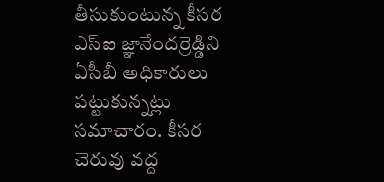తీసుకుంటున్న కీసర ఎస్ఐ జ్ఞానేందర్రెడ్డిని ఏసీబీ అధికారులు పట్టుకున్నట్లు సమాచారం. కీసర చెరువు వద్ద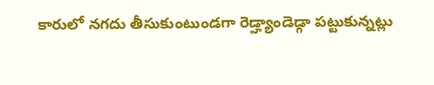కారులో నగదు తీసుకుంటుండగా రెడ్హ్యాండెడ్గా పట్టుకున్నట్లు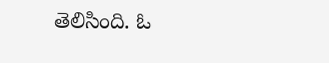తెలిసింది. ఓ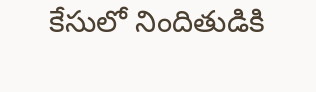కేసులో నిందితుడికి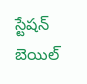స్టేషన్ బెయిల్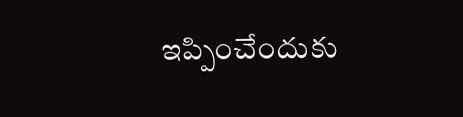ఇప్పించేందుకు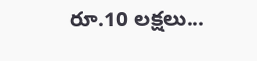రూ.10 లక్షలు...